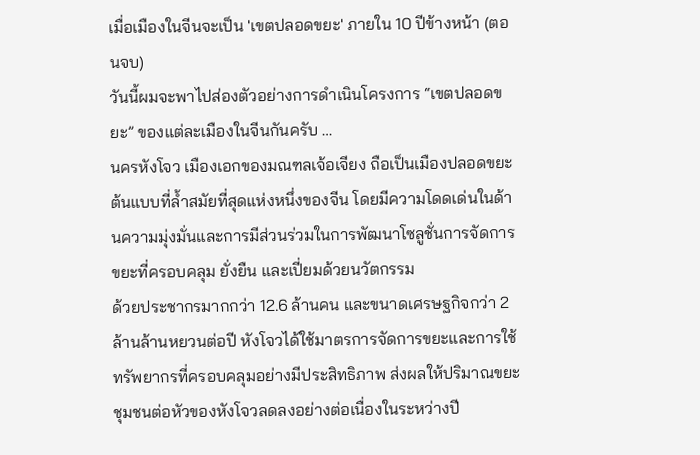เมื่อเมืองในจีนจะเป็น 'เขตปลอดขยะ' ภายใน 10 ปีข้างหน้า (ตอนจบ)
วันนี้ผมจะพาไปส่องตัวอย่างการดำเนินโครงการ “เขตปลอดขยะ” ของแต่ละเมืองในจีนกันครับ …
นครหังโจว เมืองเอกของมณฑลเจ้อเจียง ถือเป็นเมืองปลอดขยะต้นแบบที่ล้ำสมัยที่สุดแห่งหนึ่งของจีน โดยมีความโดดเด่นในด้านความมุ่งมั่นและการมีส่วนร่วมในการพัฒนาโซลูชั่นการจัดการขยะที่ครอบคลุม ยั่งยืน และเปี่ยมด้วยนวัตกรรม
ด้วยประชากรมากกว่า 12.6 ล้านคน และขนาดเศรษฐกิจกว่า 2 ล้านล้านหยวนต่อปี หังโจวได้ใช้มาตรการจัดการขยะและการใช้ทรัพยากรที่ครอบคลุมอย่างมีประสิทธิภาพ ส่งผลให้ปริมาณขยะชุมชนต่อหัวของหังโจวลดลงอย่างต่อเนื่องในระหว่างปี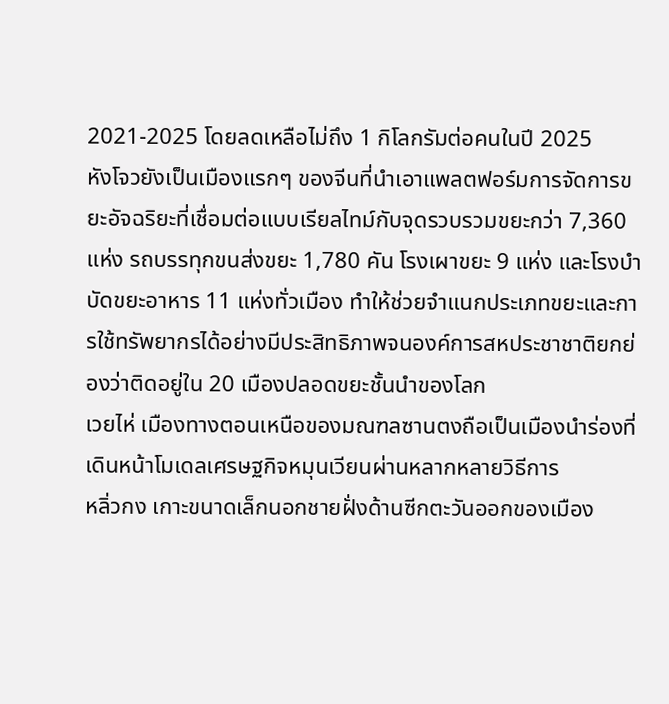2021-2025 โดยลดเหลือไม่ถึง 1 กิโลกรัมต่อคนในปี 2025
หังโจวยังเป็นเมืองแรกๆ ของจีนที่นำเอาแพลตฟอร์มการจัดการขยะอัจฉริยะที่เชื่อมต่อแบบเรียลไทม์กับจุดรวบรวมขยะกว่า 7,360 แห่ง รถบรรทุกขนส่งขยะ 1,780 คัน โรงเผาขยะ 9 แห่ง และโรงบำบัดขยะอาหาร 11 แห่งทั่วเมือง ทำให้ช่วยจำแนกประเภทขยะและการใช้ทรัพยากรได้อย่างมีประสิทธิภาพจนองค์การสหประชาชาติยกย่องว่าติดอยู่ใน 20 เมืองปลอดขยะชั้นนำของโลก
เวยไห่ เมืองทางตอนเหนือของมณฑลซานตงถือเป็นเมืองนำร่องที่เดินหน้าโมเดลเศรษฐกิจหมุนเวียนผ่านหลากหลายวิธีการ
หลิ่วกง เกาะขนาดเล็กนอกชายฝั่งด้านซีกตะวันออกของเมือง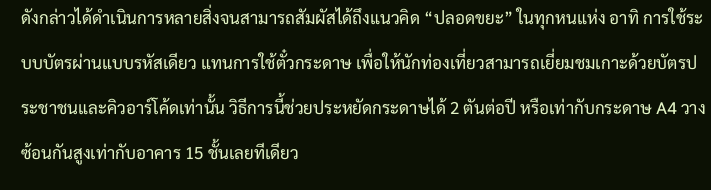ดังกล่าวได้ดำเนินการหลายสิ่งจนสามารถสัมผัสได้ถึงแนวคิด “ปลอดขยะ” ในทุกหนแห่ง อาทิ การใช้ระบบบัตรผ่านแบบรหัสเดียว แทนการใช้ตั๋วกระดาษ เพื่อให้นักท่องเที่ยวสามารถเยี่ยมชมเกาะด้วยบัตรประชาชนและคิวอาร์โค้ดเท่านั้น วิธีการนี้ช่วยประหยัดกระดาษได้ 2 ตันต่อปี หรือเท่ากับกระดาษ A4 วางซ้อนกันสูงเท่ากับอาคาร 15 ชั้นเลยทีเดียว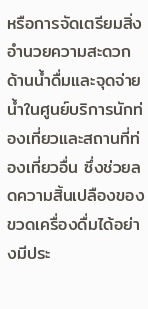หรือการจัดเตรียมสิ่งอำนวยความสะดวกด้านน้ำดื่มและจุดจ่ายน้ำในศูนย์บริการนักท่องเที่ยวและสถานที่ท่องเที่ยวอื่น ซึ่งช่วยลดความสิ้นเปลืองของขวดเครื่องดื่มได้อย่างมีประ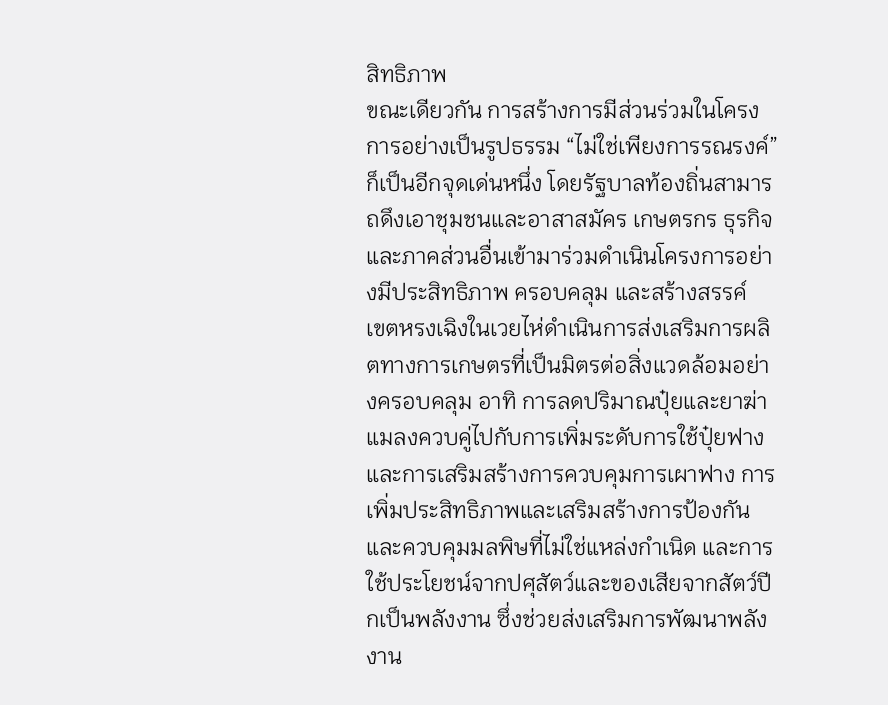สิทธิภาพ
ขณะเดียวกัน การสร้างการมีส่วนร่วมในโครงการอย่างเป็นรูปธรรม “ไม่ใช่เพียงการรณรงค์” ก็เป็นอีกจุดเด่นหนึ่ง โดยรัฐบาลท้องถิ่นสามารถดึงเอาชุมชนและอาสาสมัคร เกษตรกร ธุรกิจ และภาคส่วนอื่นเข้ามาร่วมดำเนินโครงการอย่างมีประสิทธิภาพ ครอบคลุม และสร้างสรรค์
เขตหรงเฉิงในเวยไห่ดำเนินการส่งเสริมการผลิตทางการเกษตรที่เป็นมิตรต่อสิ่งแวดล้อมอย่างครอบคลุม อาทิ การลดปริมาณปุ๋ยและยาฆ่าแมลงควบคู่ไปกับการเพิ่มระดับการใช้ปุ๋ยฟางและการเสริมสร้างการควบคุมการเผาฟาง การเพิ่มประสิทธิภาพและเสริมสร้างการป้องกันและควบคุมมลพิษที่ไม่ใช่แหล่งกำเนิด และการใช้ประโยชน์จากปศุสัตว์และของเสียจากสัตว์ปีกเป็นพลังงาน ซึ่งช่วยส่งเสริมการพัฒนาพลังงาน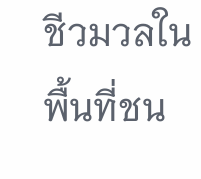ชีวมวลในพื้นที่ชน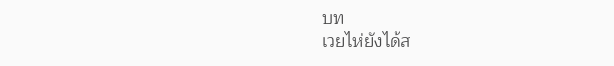บท
เวยไห่ยังได้ส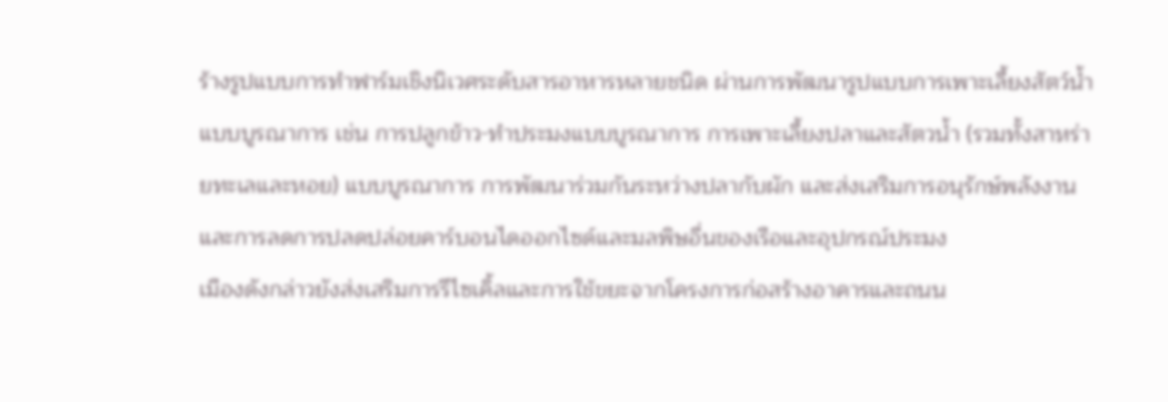ร้างรูปแบบการทำฟาร์มเชิงนิเวศระดับสารอาหารหลายชนิด ผ่านการพัฒนารูปแบบการเพาะเลี้ยงสัตว์น้ำแบบบูรณาการ เช่น การปลูกข้าว-ทำประมงแบบบูรณาการ การเพาะเลี้ยงปลาและสัตวน้ำ (รวมทั้งสาหร่ายทะเลและหอย) แบบบูรณาการ การพัฒนาร่วมกันระหว่างปลากับผัก และส่งเสริมการอนุรักษ์พลังงานและการลดการปลดปล่อยคาร์บอนไดออกไซด์และมลพิษอื่นของเรือและอุปกรณ์ประมง
เมืองดังกล่าวยังส่งเสริมการรีไซเคิ้ลและการใช้ขยะจากโครงการก่อสร้างอาคารและถนน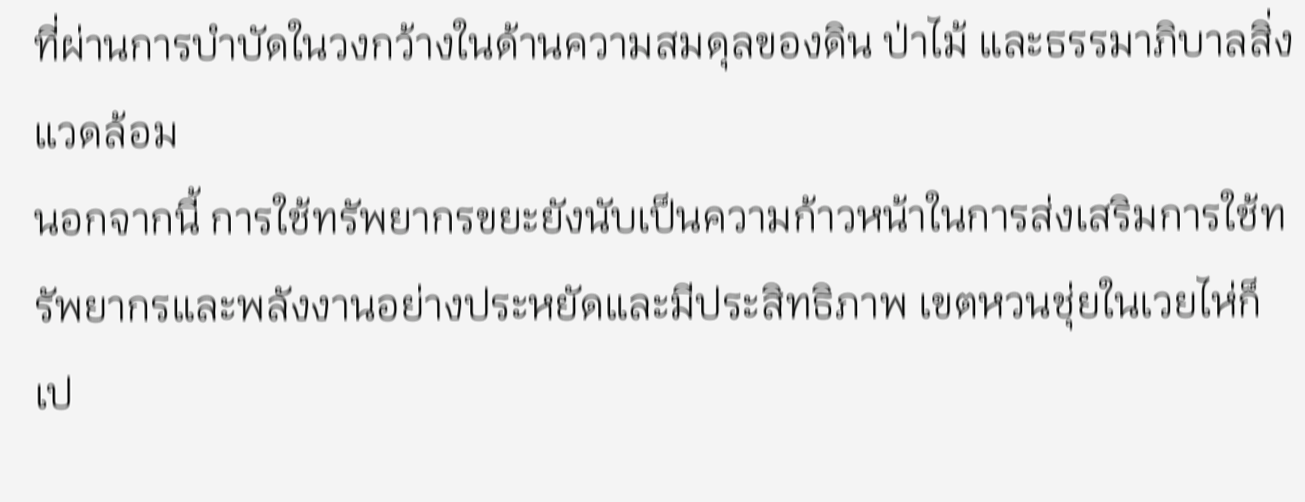ที่ผ่านการบำบัดในวงกว้างในด้านความสมดุลของดิน ป่าไม้ และธรรมาภิบาลสิ่งแวดล้อม
นอกจากนี้ การใช้ทรัพยากรขยะยังนับเป็นความก้าวหน้าในการส่งเสริมการใช้ทรัพยากรและพลังงานอย่างประหยัดและมีประสิทธิภาพ เขตหวนชุ่ยในเวยไห่ก็เป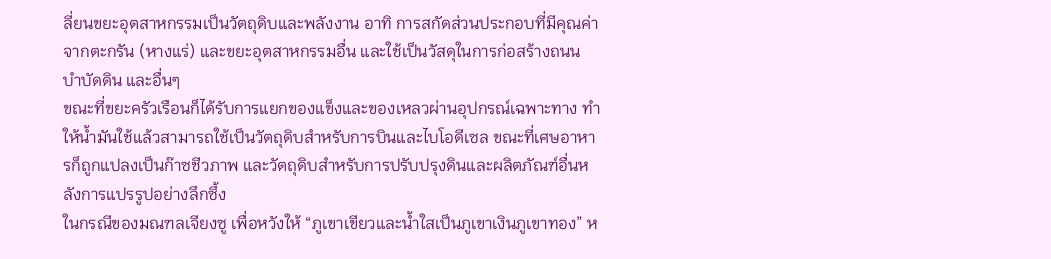ลี่ยนขยะอุตสาหกรรมเป็นวัตถุดิบและพลังงาน อาทิ การสกัดส่วนประกอบที่มีคุณค่าจากตะกรัน (หางแร่) และขยะอุตสาหกรรมอื่น และใช้เป็นวัสดุในการก่อสร้างถนน บำบัดดิน และอื่นๆ
ขณะที่ขยะครัวเรือนก็ได้รับการแยกของแข็งและของเหลวผ่านอุปกรณ์เฉพาะทาง ทำให้น้ำมันใช้แล้วสามารถใช้เป็นวัตถุดิบสำหรับการบินและไบโอดีเซล ขณะที่เศษอาหารก็ถูกแปลงเป็นก๊าซชีวภาพ และวัตถุดิบสำหรับการปรับปรุงดินและผลิตภัณฑ์อื่นหลังการแปรรูปอย่างลึกซึ้ง
ในกรณีของมณฑลเจียงซู เพื่อหวังให้ “ภูเขาเขียวและน้ำใสเป็นภูเขาเงินภูเขาทอง” ห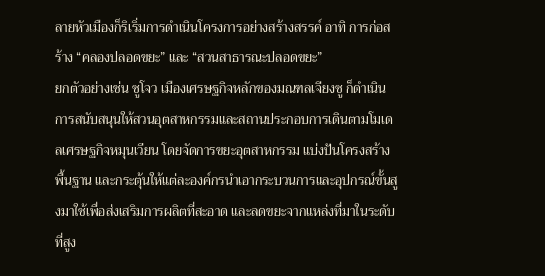ลายหัวเมืองก็ริเริ่มการดำเนินโครงการอย่างสร้างสรรค์ อาทิ การก่อสร้าง “คลองปลอดขยะ” และ “สวนสาธารณะปลอดขยะ”
ยกตัวอย่างเช่น ซูโจว เมืองเศรษฐกิจหลักของมณฑลเจียงซู ก็ดำเนินการสนับสนุนให้สวนอุตสาหกรรมและสถานประกอบการเดินตามโมเดลเศรษฐกิจหมุนเวียน โดยจัดการขยะอุตสาหกรรม แบ่งปันโครงสร้างพื้นฐาน และกระตุ้นให้แต่ละองค์กรนำเอากระบวนการและอุปกรณ์ขั้นสูงมาใช้เพื่อส่งเสริมการผลิตที่สะอาด และลดขยะจากแหล่งที่มาในระดับที่สูง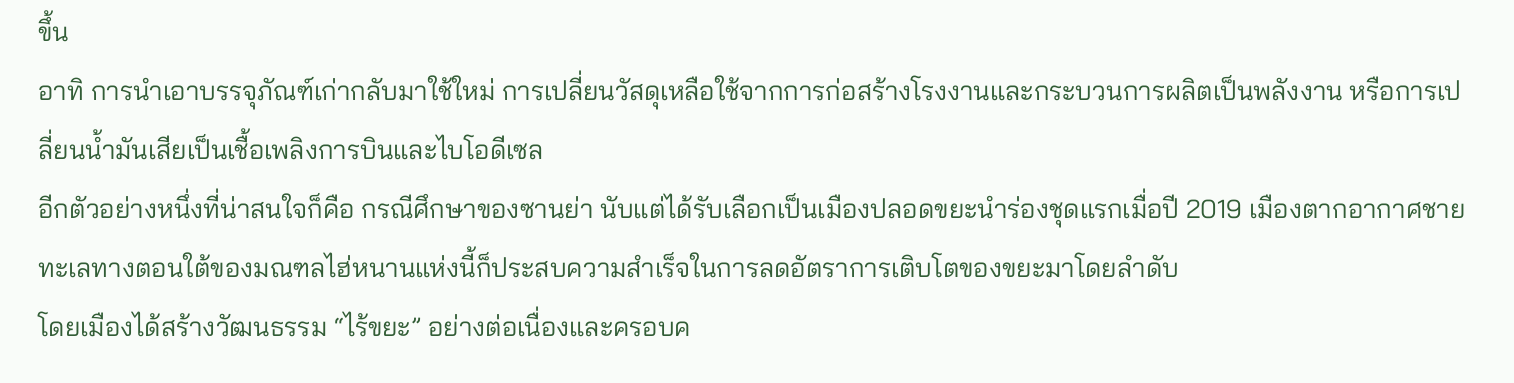ขึ้น
อาทิ การนำเอาบรรจุภัณฑ์เก่ากลับมาใช้ใหม่ การเปลี่ยนวัสดุเหลือใช้จากการก่อสร้างโรงงานและกระบวนการผลิตเป็นพลังงาน หรือการเปลี่ยนน้ำมันเสียเป็นเชื้อเพลิงการบินและไบโอดีเซล
อีกตัวอย่างหนึ่งที่น่าสนใจก็คือ กรณีศึกษาของซานย่า นับแต่ได้รับเลือกเป็นเมืองปลอดขยะนำร่องชุดแรกเมื่อปี 2019 เมืองตากอากาศชายทะเลทางตอนใต้ของมณฑลไฮ่หนานแห่งนี้ก็ประสบความสำเร็จในการลดอัตราการเติบโตของขยะมาโดยลำดับ
โดยเมืองได้สร้างวัฒนธรรม “ไร้ขยะ” อย่างต่อเนื่องและครอบค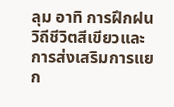ลุม อาทิ การฝึกฝนวิถีชีวิตสีเขียวและการส่งเสริมการแยก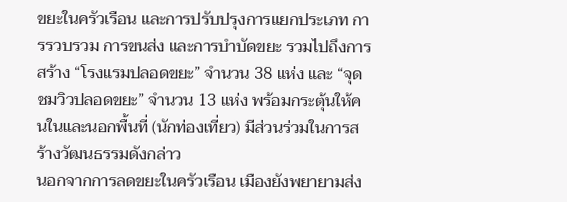ขยะในครัวเรือน และการปรับปรุงการแยกประเภท การรวบรวม การขนส่ง และการบำบัดขยะ รวมไปถึงการสร้าง “โรงแรมปลอดขยะ” จำนวน 38 แห่ง และ “จุดชมวิวปลอดขยะ” จำนวน 13 แห่ง พร้อมกระตุ้นให้คนในและนอกพื้นที่ (นักท่องเที่ยว) มีส่วนร่วมในการสร้างวัฒนธรรมดังกล่าว
นอกจากการลดขยะในครัวเรือน เมืองยังพยายามส่ง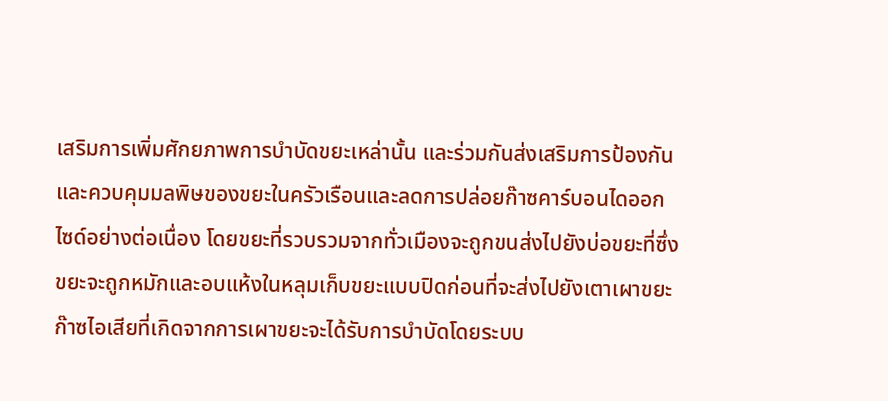เสริมการเพิ่มศักยภาพการบำบัดขยะเหล่านั้น และร่วมกันส่งเสริมการป้องกันและควบคุมมลพิษของขยะในครัวเรือนและลดการปล่อยก๊าซคาร์บอนไดออกไซด์อย่างต่อเนื่อง โดยขยะที่รวบรวมจากทั่วเมืองจะถูกขนส่งไปยังบ่อขยะที่ซึ่งขยะจะถูกหมักและอบแห้งในหลุมเก็บขยะแบบปิดก่อนที่จะส่งไปยังเตาเผาขยะ
ก๊าซไอเสียที่เกิดจากการเผาขยะจะได้รับการบําบัดโดยระบบ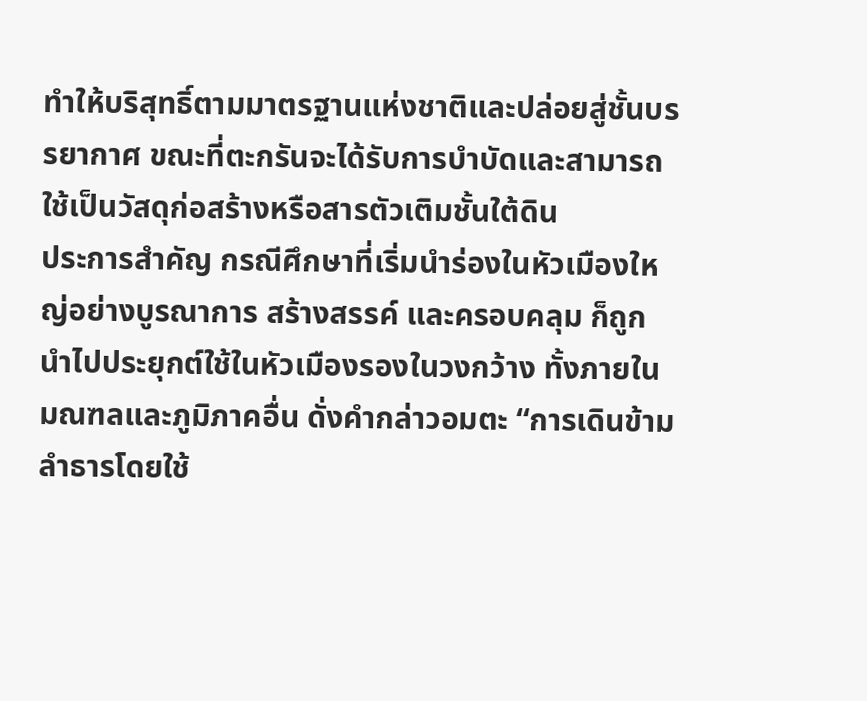ทําให้บริสุทธิ์ตามมาตรฐานแห่งชาติและปล่อยสู่ชั้นบรรยากาศ ขณะที่ตะกรันจะได้รับการบำบัดและสามารถใช้เป็นวัสดุก่อสร้างหรือสารตัวเติมชั้นใต้ดิน
ประการสำคัญ กรณีศึกษาที่เริ่มนำร่องในหัวเมืองใหญ่อย่างบูรณาการ สร้างสรรค์ และครอบคลุม ก็ถูกนำไปประยุกต์ใช้ในหัวเมืองรองในวงกว้าง ทั้งภายในมณฑลและภูมิภาคอื่น ดั่งคำกล่าวอมตะ “การเดินข้ามลำธารโดยใช้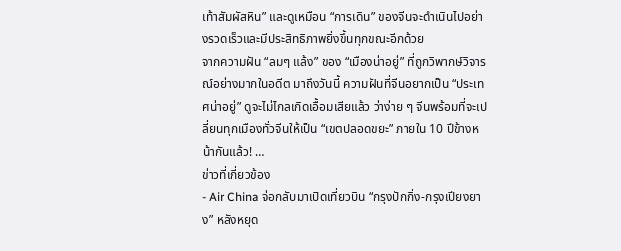เท้าสัมผัสหิน” และดูเหมือน “การเดิน” ของจีนจะดำเนินไปอย่างรวดเร็วและมีประสิทธิภาพยิ่งขึ้นทุกขณะอีกด้วย
จากความฝัน “ลมๆ แล้ง” ของ “เมืองน่าอยู่” ที่ถูกวิพากษ์วิจารณ์อย่างมากในอดีต มาถึงวันนี้ ความฝันที่จีนอยากเป็น “ประเทศน่าอยู่” ดูจะไม่ไกลเกิดเอื้อมเสียแล้ว ว่าง่าย ๆ จีนพร้อมที่จะเปลี่ยนทุกเมืองทั่วจีนให้เป็น “เขตปลอดขยะ” ภายใน 10 ปีข้างหน้ากันแล้ว! …
ข่าวที่เกี่ยวข้อง
- Air China จ่อกลับมาเปิดเที่ยวบิน “กรุงปักกิ่ง-กรุงเปียงยาง” หลังหยุด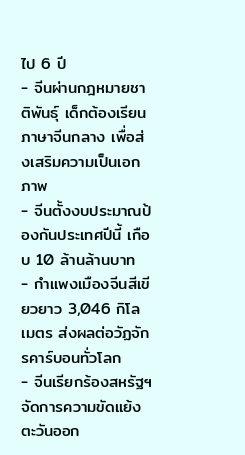ไป 6 ปี
- จีนผ่านกฎหมายชาติพันธุ์ เด็กต้องเรียนภาษาจีนกลาง เพื่อส่งเสริมความเป็นเอกภาพ
- จีนตั้งงบประมาณป้องกันประเทศปีนี้ เกือบ 10 ล้านล้านบาท
- กำแพงเมืองจีนสีเขียวยาว 3,046 กิโลเมตร ส่งผลต่อวัฏจักรคาร์บอนทั่วโลก
- จีนเรียกร้องสหรัฐฯ จัดการความขัดแย้งตะวันออก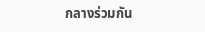กลางร่วมกัน